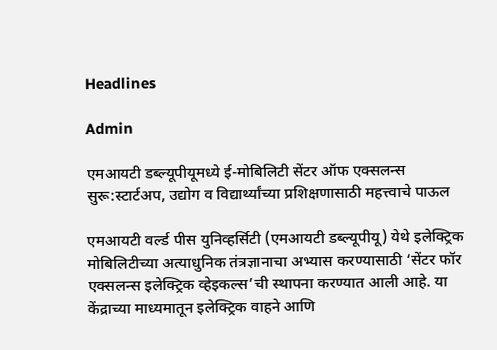Headlines

Admin

एमआयटी डब्ल्यूपीयूमध्ये ई-मोबिलिटी सेंटर ऑफ एक्सलन्स सुरू:स्टार्टअप, उद्योग व विद्यार्थ्यांच्या प्रशिक्षणासाठी महत्त्वाचे पाऊल

एमआयटी वर्ल्ड पीस युनिव्हर्सिटी (एमआयटी डब्ल्यूपीयू) येथे इलेक्ट्रिक मोबिलिटीच्या अत्याधुनिक तंत्रज्ञानाचा अभ्यास करण्यासाठी ‘सेंटर फॉर एक्सलन्स इलेक्ट्रिक व्हेइकल्स’ची स्थापना करण्यात आली आहे. या केंद्राच्या माध्यमातून इलेक्ट्रिक वाहने आणि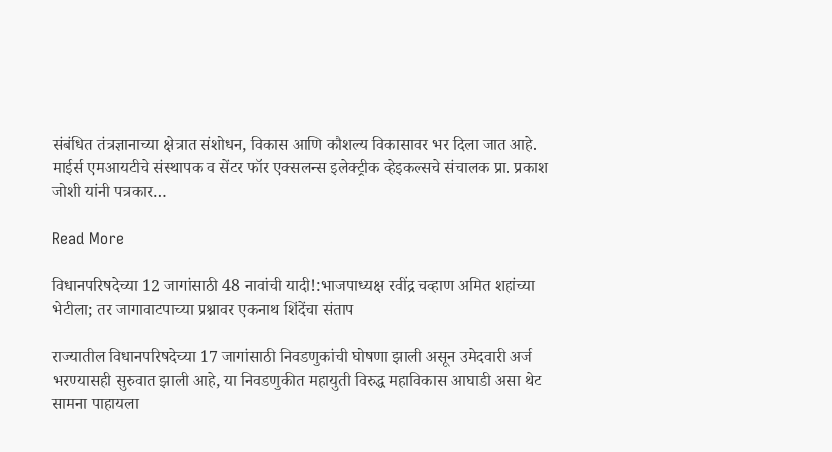संबंधित तंत्रज्ञानाच्या क्षेत्रात संशोधन, विकास आणि कौशल्य विकासावर भर दिला जात आहे. माईर्स एमआयटीचे संस्थापक व सेंटर फॉर एक्सलन्स इलेक्ट्रीक व्हेइकल्सचे संचालक प्रा. प्रकाश जोशी यांनी पत्रकार…

Read More

विधानपरिषदेच्या 12 जागांसाठी 48 नावांची यादी!:भाजपाध्यक्ष रवींद्र चव्हाण अमित शहांच्या भेटीला; तर जागावाटपाच्या प्रश्नावर एकनाथ शिंदेंचा संताप

राज्यातील विधानपरिषदेच्या 17 जागांसाठी निवडणुकांची घोषणा झाली असून उमेदवारी अर्ज भरण्यासही सुरुवात झाली आहे, या निवडणुकीत महायुती विरुद्ध महाविकास आघाडी असा थेट सामना पाहायला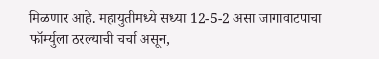मिळणार आहे. महायुतीमध्ये सध्या 12-5-2 असा जागावाटपाचा फॉर्म्युला ठरल्याची चर्चा असून,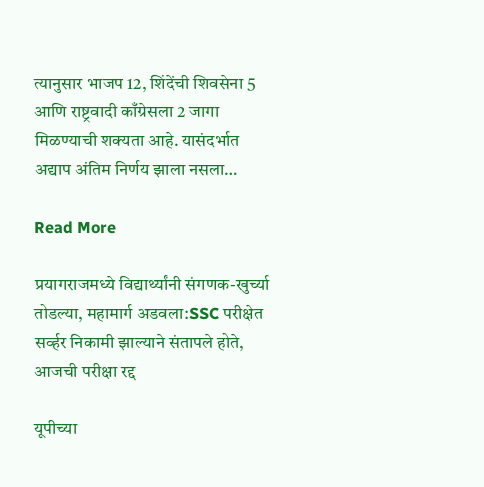त्यानुसार भाजप 12, शिंदेंची शिवसेना 5 आणि राष्ट्रवादी काँग्रेसला 2 जागा मिळण्याची शक्यता आहे. यासंदर्भात अद्याप अंतिम निर्णय झाला नसला…

Read More

प्रयागराजमध्ये विद्यार्थ्यांनी संगणक-खुर्च्या तोडल्या, महामार्ग अडवला:SSC परीक्षेत सर्व्हर निकामी झाल्याने संतापले होते, आजची परीक्षा रद्द

यूपीच्या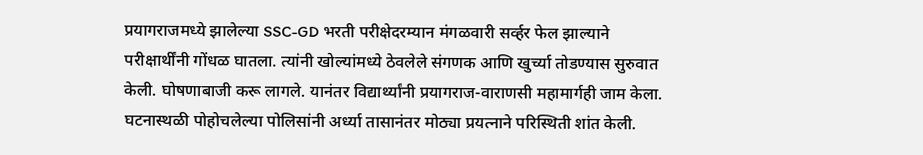प्रयागराजमध्ये झालेल्या SSC-GD भरती परीक्षेदरम्यान मंगळवारी सर्व्हर फेल झाल्याने परीक्षार्थींनी गोंधळ घातला. त्यांनी खोल्यांमध्ये ठेवलेले संगणक आणि खुर्च्या तोडण्यास सुरुवात केली. घोषणाबाजी करू लागले. यानंतर विद्यार्थ्यांनी प्रयागराज-वाराणसी महामार्गही जाम केला. घटनास्थळी पोहोचलेल्या पोलिसांनी अर्ध्या तासानंतर मोठ्या प्रयत्नाने परिस्थिती शांत केली.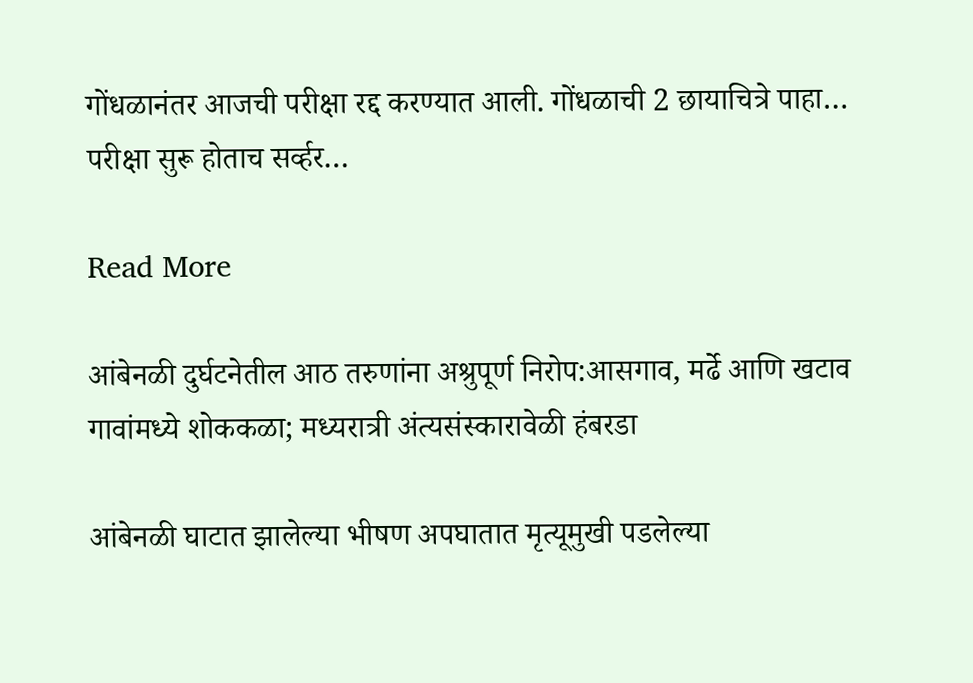गोंधळानंतर आजची परीक्षा रद्द करण्यात आली. गोंधळाची 2 छायाचित्रे पाहा… परीक्षा सुरू होताच सर्व्हर…

Read More

आंबेनळी दुर्घटनेतील आठ तरुणांना अश्रुपूर्ण निरोप:आसगाव, मर्ढे आणि खटाव गावांमध्ये शोककळा; मध्यरात्री अंत्यसंस्कारावेळी हंबरडा

आंबेनळी घाटात झालेल्या भीषण अपघातात मृत्यूमुखी पडलेल्या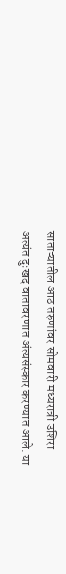साताऱ्यातील आठ तरुणांवर सोमवारी मध्यरात्री उशिरा अत्यंत दुःखद वातावरणात अंत्यसंस्कार करण्यात आले. या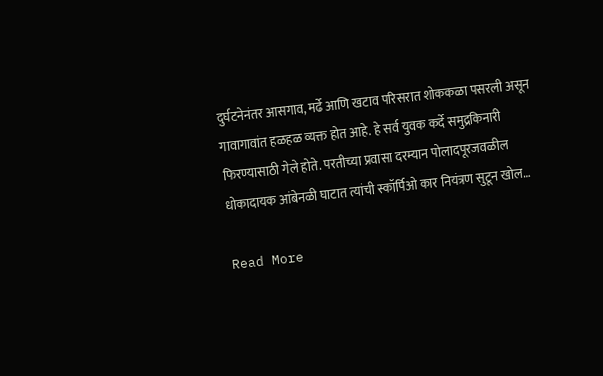दुर्घटनेनंतर आसगाव, मर्ढे आणि खटाव परिसरात शोककळा पसरली असून गावागावांत हळहळ व्यक्त होत आहे. हे सर्व युवक कर्दे समुद्रकिनारी फिरण्यासाठी गेले होते. परतीच्या प्रवासा दरम्यान पोलादपूरजवळील धोकादायक आंबेनळी घाटात त्यांची स्कॉर्पिओ कार नियंत्रण सुटून खोल…

Read More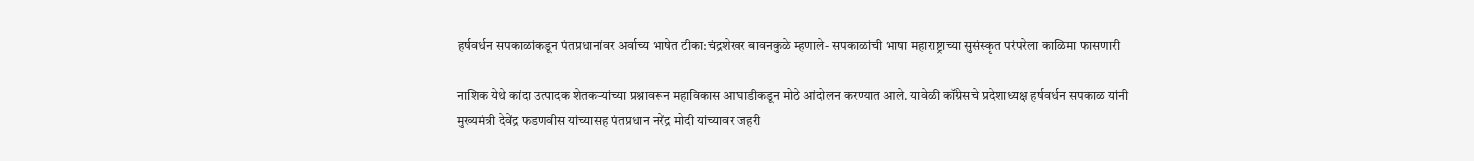हर्षवर्धन सपकाळांकडून पंतप्रधानांवर अर्वाच्य भाषेत टीका:चंद्रशेखर बावनकुळे म्हणाले- सपकाळांची भाषा महाराष्ट्राच्या सुसंस्कृत परंपरेला काळिमा फासणारी

नाशिक येथे कांदा उत्पादक शेतकऱ्यांच्या प्रश्नावरून महाविकास आघाडीकडून मोठे आंदोलन करण्यात आले. यावेळी कॉंग्रेसचे प्रदेशाध्यक्ष हर्षवर्धन सपकाळ यांनी मुख्यमंत्री देवेंद्र फडणवीस यांच्यासह पंतप्रधान नरेंद्र मोदी यांच्यावर जहरी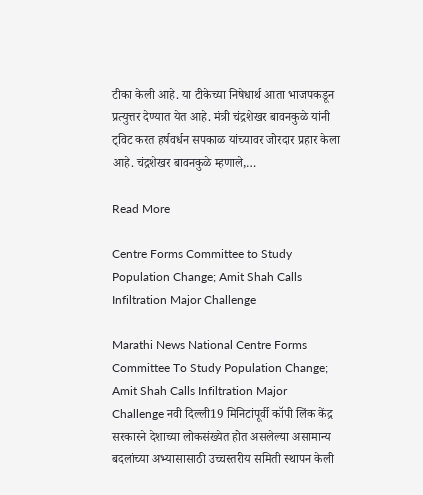टीका केली आहे. या टीकेच्या निषेधार्थ आता भाजपकडून प्रत्युत्तर देण्यात येत आहे. मंत्री चंद्रशेखर बावनकुळे यांनी ट्विट करत हर्षवर्धन सपकाळ यांच्यावर जोरदार प्रहार केला आहे. चंद्रशेखर बावनकुळे म्हणाले,…

Read More

Centre Forms Committee to Study Population Change; Amit Shah Calls Infiltration Major Challenge

Marathi News National Centre Forms Committee To Study Population Change; Amit Shah Calls Infiltration Major Challenge नवी दिल्ली19 मिनिटांपूर्वी कॉपी लिंक केंद्र सरकारने देशाच्या लोकसंख्येत होत असलेल्या असामान्य बदलांच्या अभ्यासासाठी उच्चस्तरीय समिती स्थापन केली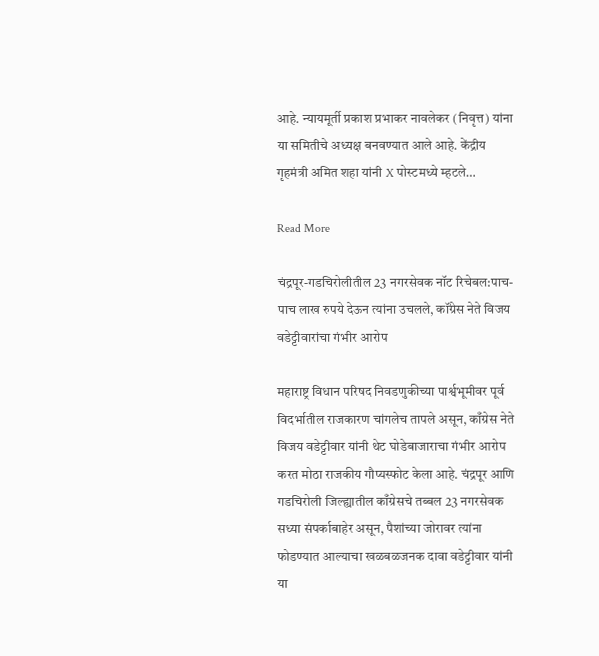आहे. न्यायमूर्ती प्रकाश प्रभाकर नावलेकर (निवृत्त) यांना या समितीचे अध्यक्ष बनवण्यात आले आहे. केंद्रीय गृहमंत्री अमित शहा यांनी X पोस्टमध्ये म्हटले…

Read More

चंद्रपूर-गडचिरोलीतील 23 नगरसेवक नॉट रिचेबल:पाच-पाच लाख रुपये देऊन त्यांना उचलले, कॉंग्रेस नेते विजय वडेट्टीवारांचा गंभीर आरोप

महाराष्ट्र विधान परिषद निवडणुकीच्या पार्श्वभूमीवर पूर्व विदर्भातील राजकारण चांगलेच तापले असून, काँग्रेस नेते विजय वडेट्टीवार यांनी थेट घोडेबाजाराचा गंभीर आरोप करत मोठा राजकीय गौप्यस्फोट केला आहे. चंद्रपूर आणि गडचिरोली जिल्ह्यातील काँग्रेसचे तब्बल 23 नगरसेवक सध्या संपर्काबाहेर असून, पैशांच्या जोरावर त्यांना फोडण्यात आल्याचा खळबळजनक दावा वडेट्टीवार यांनी या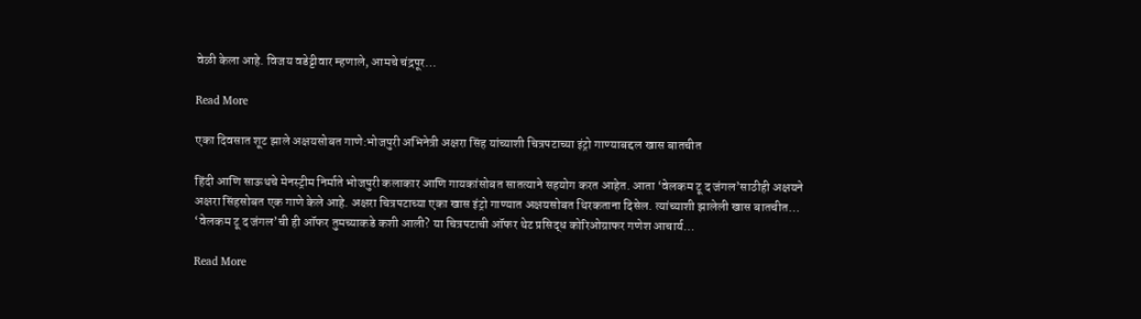वेळी केला आहे. विजय वडेट्टीवार म्हणाले, आमचे चंद्रपूर…

Read More

एका दिवसात शूट झाले अक्षयसोबत गाणे:भोजपुरी अभिनेत्री अक्षरा सिंह यांच्याशी चित्रपटाच्या इंट्रो गाण्याबद्दल खास बातचीत

हिंदी आणि साऊथचे मेनस्ट्रीम निर्माते भोजपुरी कलाकार आणि गायकांसोबत सातत्याने सहयोग करत आहेत. आता ‘वेलकम टू द जंगल’साठीही अक्षयने अक्षरा सिंहसोबत एक गाणे केले आहे. अक्षरा चित्रपटाच्या एका खास इंट्रो गाण्यात अक्षयसोबत थिरकताना दिसेल. त्यांच्याशी झालेली खास बातचीत… ‘वेलकम टू द जंगल’ची ही ऑफर तुमच्याकडे कशी आली? या चित्रपटाची ऑफर थेट प्रसिद्ध कोरिओग्राफर गणेश आचार्य…

Read More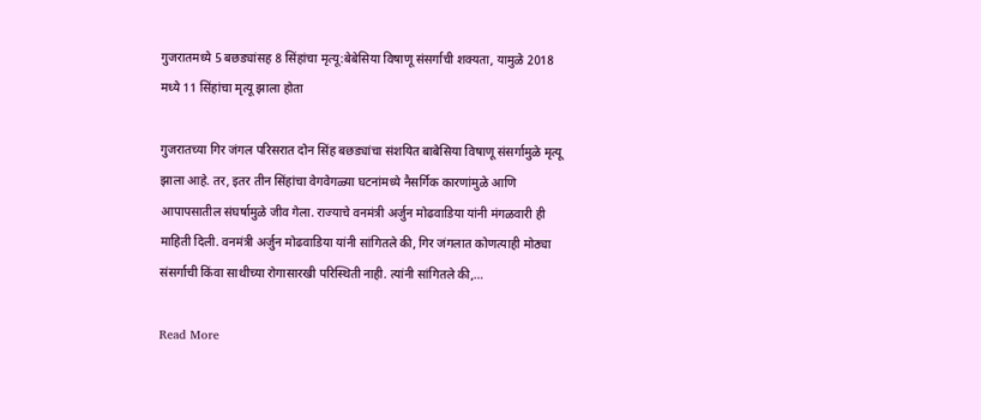गुजरातमध्ये 5 बछड्यांसह 8 सिंहांचा मृत्यू:बेबेसिया विषाणू संसर्गाची शक्यता, यामुळे 2018 मध्ये 11 सिंहांचा मृत्यू झाला होता

गुजरातच्या गिर जंगल परिसरात दोन सिंह बछड्यांचा संशयित बाबेसिया विषाणू संसर्गामुळे मृत्यू झाला आहे. तर, इतर तीन सिंहांचा वेगवेगळ्या घटनांमध्ये नैसर्गिक कारणांमुळे आणि आपापसातील संघर्षामुळे जीव गेला. राज्याचे वनमंत्री अर्जुन मोढवाडिया यांनी मंगळवारी ही माहिती दिली. वनमंत्री अर्जुन मोढवाडिया यांनी सांगितले की, गिर जंगलात कोणत्याही मोठ्या संसर्गाची किंवा साथीच्या रोगासारखी परिस्थिती नाही. त्यांनी सांगितले की,…

Read More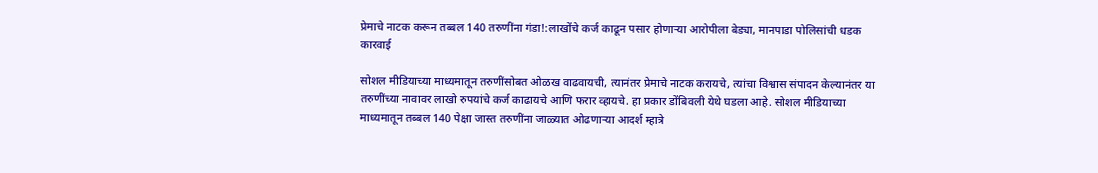प्रेमाचे नाटक करून तब्बल 140 तरुणींना गंडा!:लाखोंचे कर्ज काढून पसार होणाऱ्या आरोपीला बेड्या, मानपाडा पोलिसांची धडक कारवाई

सोशल मीडियाच्या माध्यमातून तरुणींसोबत ओळख वाढवायची, त्यानंतर प्रेमाचे नाटक करायचे, त्यांचा विश्वास संपादन केल्यानंतर या तरुणींच्या नावावर लाखो रुपयांचे कर्ज काढायचे आणि फरार व्हायचे. हा प्रकार डोंबिवली येथे घडला आहे. सोशल मीडियाच्या माध्यमातून तब्बल 140 पेक्षा जास्त तरुणींना जाळ्यात ओढणाऱ्या आदर्श म्हात्रे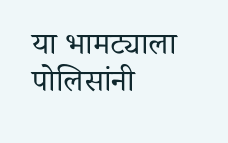या भामट्याला पोलिसांनी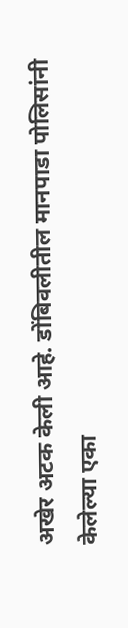अखेर अटक केली आहे. डोंबिवलीतील मानपाडा पोलिसांनी केलेल्या एका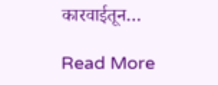कारवाईतून…

Read More